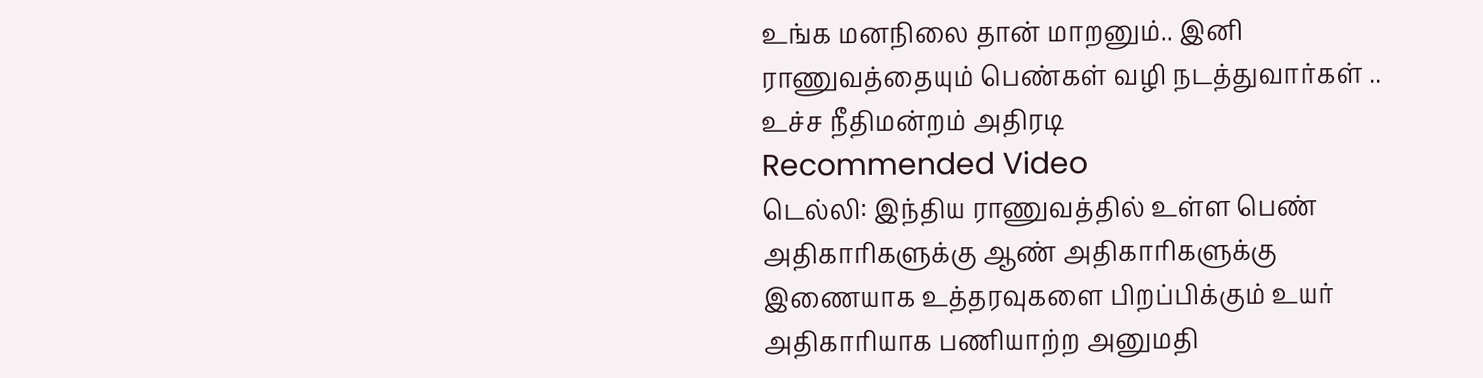உங்க மனநிலை தான் மாறனும்.. இனி ராணுவத்தையும் பெண்கள் வழி நடத்துவார்கள் .. உச்ச நீதிமன்றம் அதிரடி
Recommended Video
டெல்லி: இந்திய ராணுவத்தில் உள்ள பெண் அதிகாரிகளுக்கு ஆண் அதிகாரிகளுக்கு இணையாக உத்தரவுகளை பிறப்பிக்கும் உயர் அதிகாரியாக பணியாற்ற அனுமதி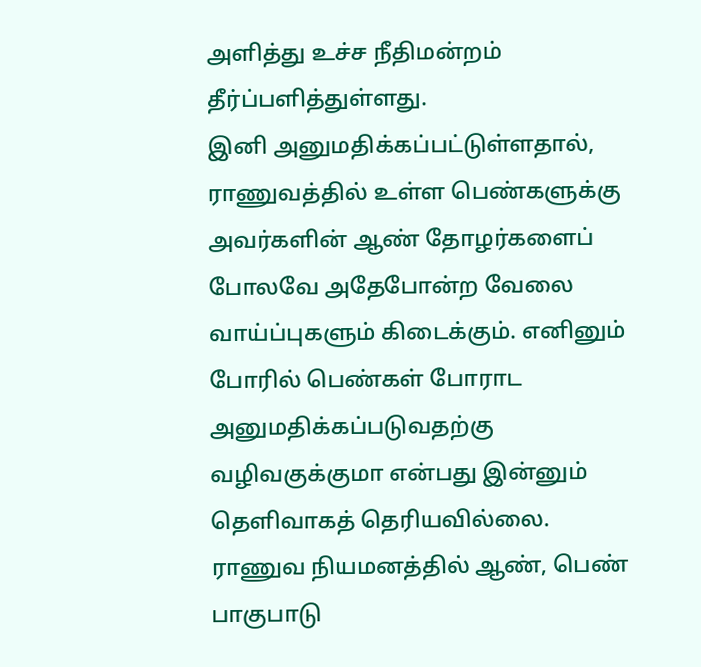அளித்து உச்ச நீதிமன்றம் தீர்ப்பளித்துள்ளது.
இனி அனுமதிக்கப்பட்டுள்ளதால், ராணுவத்தில் உள்ள பெண்களுக்கு அவர்களின் ஆண் தோழர்களைப் போலவே அதேபோன்ற வேலை வாய்ப்புகளும் கிடைக்கும். எனினும் போரில் பெண்கள் போராட அனுமதிக்கப்படுவதற்கு வழிவகுக்குமா என்பது இன்னும் தெளிவாகத் தெரியவில்லை.
ராணுவ நியமனத்தில் ஆண், பெண் பாகுபாடு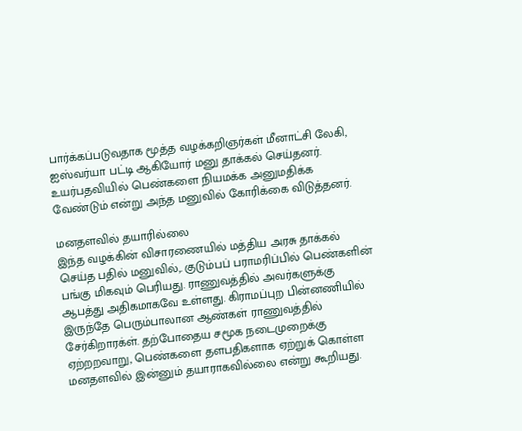பார்க்கப்படுவதாக மூத்த வழக்கறிஞர்கள் மீனாட்சி லேகி, ஐஸ்வர்யா பட்டி ஆகியோர் மனு தாக்கல் செய்தனர். உயர்பதவியில் பெண்களை நியமக்க அனுமதிக்க வேண்டும் என்று அந்த மனுவில் கோரிக்கை விடுத்தனர்.

மனதளவில் தயாரில்லை
இந்த வழக்கின் விசாரணையில் மத்திய அரசு தாக்கல் செய்த பதில் மனுவில்,. குடும்பப் பராமரிப்பில் பெண்களின் பங்கு மிகவும் பெரியது. ராணுவத்தில் அவர்களுக்கு ஆபத்து அதிகமாகவே உள்ளது. கிராமப்புற பின்னணியில் இருந்தே பெரும்பாலான ஆண்கள் ராணுவத்தில் சேர்கிறாரக்ள். தற்போதைய சமூக நடைமுறைக்கு ஏற்றறவாறு, பெண்களை தளபதிகளாக ஏற்றுக் கொள்ள மனதளவில் இன்னும் தயாராகவில்லை என்று கூறியது.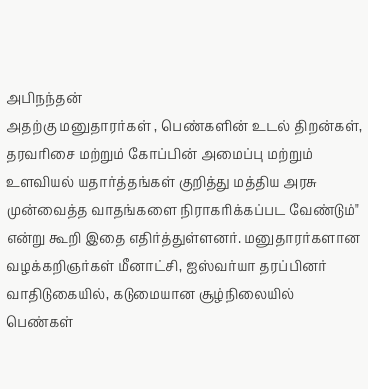அபிநந்தன்
அதற்கு மனுதாரர்கள் , பெண்களின் உடல் திறன்கள், தரவரிசை மற்றும் கோப்பின் அமைப்பு மற்றும் உளவியல் யதார்த்தங்கள் குறித்து மத்திய அரசு முன்வைத்த வாதங்களை நிராகரிக்கப்பட வேண்டும்" என்று கூறி இதை எதிர்த்துள்ளனர். மனுதாரர்களான வழக்கறிஞர்கள் மீனாட்சி, ஐஸ்வர்யா தரப்பினர் வாதிடுகையில், கடுமையான சூழ்நிலையில் பெண்கள்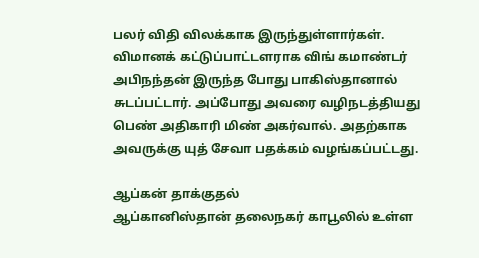பலர் விதி விலக்காக இருந்துள்ளார்கள். விமானக் கட்டுப்பாட்டளராக விங் கமாண்டர் அபிநந்தன் இருந்த போது பாகிஸ்தானால் சுடப்பட்டார். அப்போது அவரை வழிநடத்தியது பெண் அதிகாரி மிண் அகர்வால். அதற்காக அவருக்கு யுத் சேவா பதக்கம் வழங்கப்பட்டது.

ஆப்கன் தாக்குதல்
ஆப்கானிஸ்தான் தலைநகர் காபூலில் உள்ள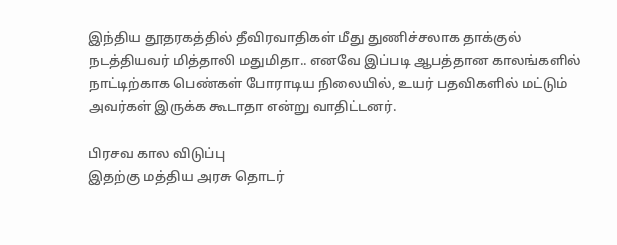இந்திய தூதரகத்தில் தீவிரவாதிகள் மீது துணிச்சலாக தாக்குல் நடத்தியவர் மித்தாலி மதுமிதா.. எனவே இப்படி ஆபத்தான காலங்களில் நாட்டிற்காக பெண்கள் போராடிய நிலையில், உயர் பதவிகளில் மட்டும் அவர்கள் இருக்க கூடாதா என்று வாதிட்டனர்.

பிரசவ கால விடுப்பு
இதற்கு மத்திய அரசு தொடர்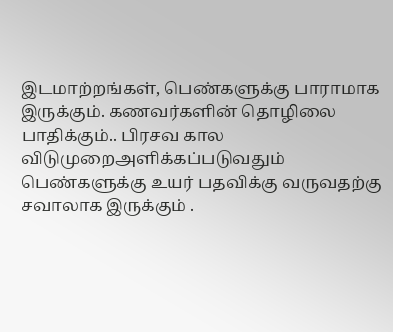இடமாற்றங்கள், பெண்களுக்கு பாராமாக இருக்கும். கணவர்களின் தொழிலை பாதிக்கும்.. பிரசவ கால விடுமுறைஅளிக்கப்படுவதும் பெண்களுக்கு உயர் பதவிக்கு வருவதற்கு சவாலாக இருக்கும் .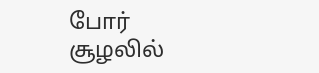போர் சூழலில்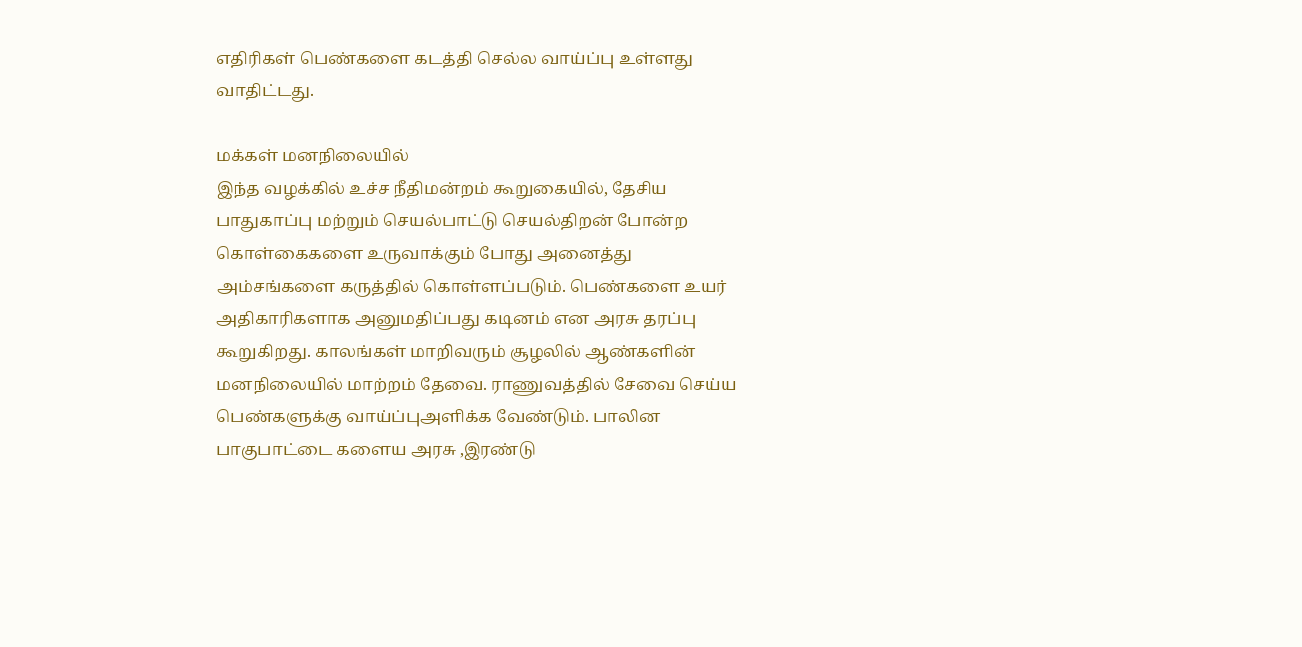எதிரிகள் பெண்களை கடத்தி செல்ல வாய்ப்பு உள்ளது வாதிட்டது.

மக்கள் மனநிலையில்
இந்த வழக்கில் உச்ச நீதிமன்றம் கூறுகையில், தேசிய பாதுகாப்பு மற்றும் செயல்பாட்டு செயல்திறன் போன்ற கொள்கைகளை உருவாக்கும் போது அனைத்து அம்சங்களை கருத்தில் கொள்ளப்படும். பெண்களை உயர் அதிகாரிகளாக அனுமதிப்பது கடினம் என அரசு தரப்பு கூறுகிறது. காலங்கள் மாறிவரும் சூழலில் ஆண்களின் மனநிலையில் மாற்றம் தேவை. ராணுவத்தில் சேவை செய்ய பெண்களுக்கு வாய்ப்புஅளிக்க வேண்டும். பாலின பாகுபாட்டை களைய அரசு ,இரண்டு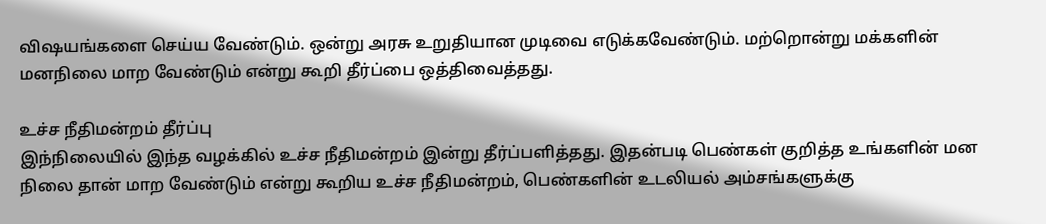விஷயங்களை செய்ய வேண்டும். ஒன்று அரசு உறுதியான முடிவை எடுக்கவேண்டும். மற்றொன்று மக்களின் மனநிலை மாற வேண்டும் என்று கூறி தீர்ப்பை ஒத்திவைத்தது.

உச்ச நீதிமன்றம் தீர்ப்பு
இந்நிலையில் இந்த வழக்கில் உச்ச நீதிமன்றம் இன்று தீர்ப்பளித்தது. இதன்படி பெண்கள் குறித்த உங்களின் மன நிலை தான் மாற வேண்டும் என்று கூறிய உச்ச நீதிமன்றம், பெண்களின் உடலியல் அம்சங்களுக்கு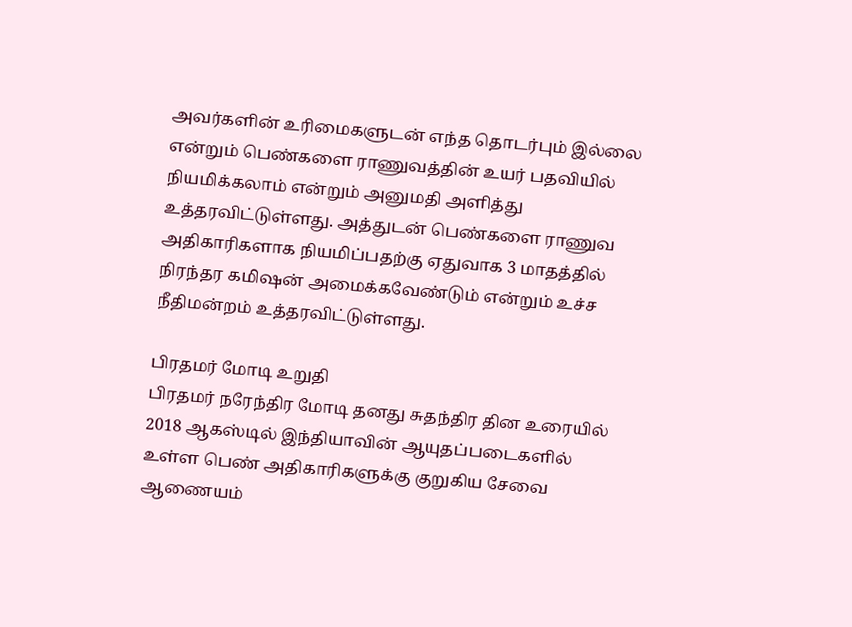அவர்களின் உரிமைகளுடன் எந்த தொடர்பும் இல்லை என்றும் பெண்களை ராணுவத்தின் உயர் பதவியில் நியமிக்கலாம் என்றும் அனுமதி அளித்து உத்தரவிட்டுள்ளது. அத்துடன் பெண்களை ராணுவ அதிகாரிகளாக நியமிப்பதற்கு ஏதுவாக 3 மாதத்தில் நிரந்தர கமிஷன் அமைக்கவேண்டும் என்றும் உச்ச நீதிமன்றம் உத்தரவிட்டுள்ளது.

பிரதமர் மோடி உறுதி
பிரதமர் நரேந்திர மோடி தனது சுதந்திர தின உரையில் 2018 ஆகஸ்டில் இந்தியாவின் ஆயுதப்படைகளில் உள்ள பெண் அதிகாரிகளுக்கு குறுகிய சேவை ஆணையம்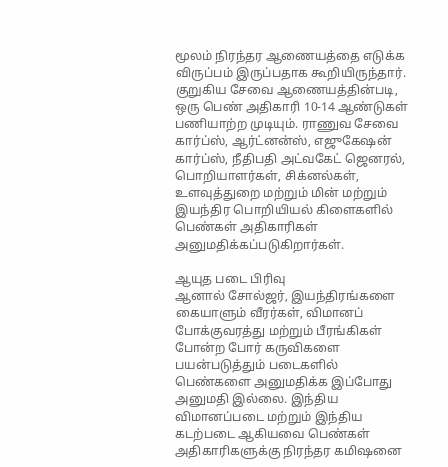மூலம் நிரந்தர ஆணையத்தை எடுக்க விருப்பம் இருப்பதாக கூறியிருந்தார். குறுகிய சேவை ஆணையத்தின்படி, ஒரு பெண் அதிகாரி 10-14 ஆண்டுகள் பணியாற்ற முடியும். ராணுவ சேவை கார்ப்ஸ், ஆர்ட்னன்ஸ், எஜுகேஷன் கார்ப்ஸ், நீதிபதி அட்வகேட் ஜெனரல், பொறியாளர்கள், சிக்னல்கள், உளவுத்துறை மற்றும் மின் மற்றும் இயந்திர பொறியியல் கிளைகளில் பெண்கள் அதிகாரிகள் அனுமதிக்கப்படுகிறார்கள்.

ஆயுத படை பிரிவு
ஆனால் சோல்ஜர், இயந்திரங்களை கையாளும் வீரர்கள், விமானப் போக்குவரத்து மற்றும் பீரங்கிகள் போன்ற போர் கருவிகளை பயன்படுத்தும் படைகளில் பெண்களை அனுமதிக்க இப்போது அனுமதி இல்லை. இந்திய விமானப்படை மற்றும் இந்திய கடற்படை ஆகியவை பெண்கள் அதிகாரிகளுக்கு நிரந்தர கமிஷனை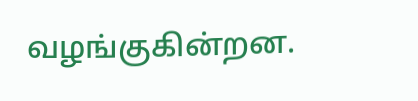வழங்குகின்றன.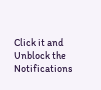Click it and Unblock the Notifications